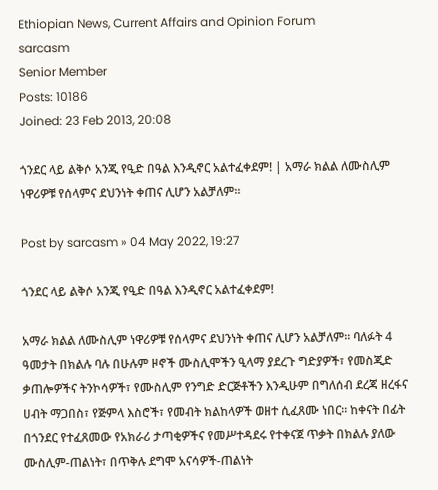Ethiopian News, Current Affairs and Opinion Forum
sarcasm
Senior Member
Posts: 10186
Joined: 23 Feb 2013, 20:08

ጎንደር ላይ ልቅሶ አንጂ የዒድ በዓል እንዲኖር አልተፈቀደም! | አማራ ክልል ለሙስሊም ነዋሪዎቹ የሰላምና ደህንነት ቀጠና ሊሆን አልቻለም።

Post by sarcasm » 04 May 2022, 19:27

ጎንደር ላይ ልቅሶ አንጂ የዒድ በዓል እንዲኖር አልተፈቀደም!

አማራ ክልል ለሙስሊም ነዋሪዎቹ የሰላምና ደህንነት ቀጠና ሊሆን አልቻለም። ባለፉት 4 ዓመታት በክልሉ ባሉ በሁሉም ዞኖች ሙስሊሞችን ዒላማ ያደረጉ ግድያዎች፣ የመስጂድ ቃጠሎዎችና ትንኮሳዎች፣ የሙስሊም የንግድ ድርጅቶችን እንዲሁም በግለሰብ ደረጃ ዘረፋና ሀብት ማጋበስ፣ የጅምላ እስሮች፣ የመብት ክልከላዎች ወዘተ ሲፈጸሙ ነበር። ከቀናት በፊት በጎንደር የተፈጸመው የአክራሪ ታጣቂዎችና የመሥተዳደሩ የተቀናጀ ጥቃት በክልሉ ያለው ሙስሊም-ጠልነት፣ በጥቅሉ ደግሞ አናሳዎች-ጠልነት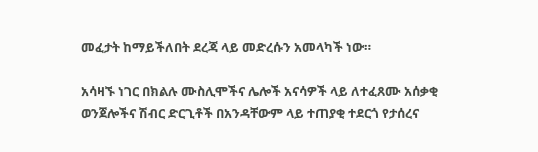መፈታት ከማይችለበት ደረጃ ላይ መድረሱን አመላካች ነው።

አሳዛኙ ነገር በክልሉ ሙስሊሞችና ሌሎች አናሳዎች ላይ ለተፈጸሙ አሰቃቂ ወንጀሎችና ሽብር ድርጊቶች በአንዳቸውም ላይ ተጠያቂ ተደርጎ የታሰረና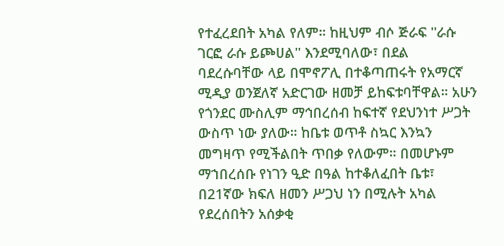የተፈረደበት አካል የለም። ከዚህም ብሶ ጅራፍ ''ራሱ ገርፎ ራሱ ይጮሀል'' እንደሚባለው፣ በደል ባደረሱባቸው ላይ በሞኖፖሊ በተቆጣጠሩት የአማርኛ ሚዲያ ወንጀለኛ አድርገው ዘመቻ ይከፍቱባቸዋል። አሁን የጎንደር ሙስሊም ማኅበረሰብ ከፍተኛ የደህንነተ ሥጋት ውስጥ ነው ያለው። ከቤቱ ወጥቶ ስኳር እንኳን መግዛጥ የሚችልበት ጥበቃ የለውም። በመሆኑም ማኀበረሰቡ የነገን ዒድ በዓል ከተቆለፈበት ቤቱ፣ በ21ኛው ክፍለ ዘመን ሥጋህ ነን በሚሉት አካል የደረሰበትን አሰቃቂ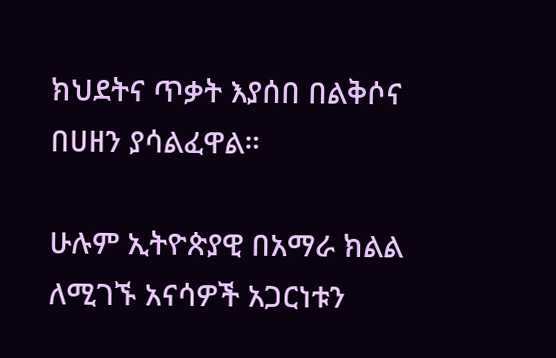ክህደትና ጥቃት እያሰበ በልቅሶና በሀዘን ያሳልፈዋል።

ሁሉም ኢትዮጵያዊ በአማራ ክልል ለሚገኙ አናሳዎች አጋርነቱን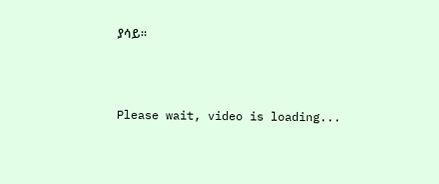ያሳይ።



Please wait, video is loading...